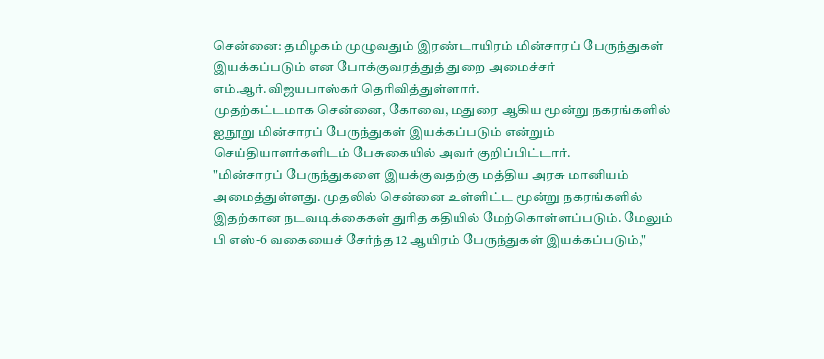சென்னை: தமிழகம் முழுவதும் இரண்டாயிரம் மின்சாரப் பேருந்துகள் இயக்கப்படும் என போக்குவரத்துத் துறை அமைச்சர் எம்.ஆர்.விஜயபாஸ்கர் தெரிவித்துள்ளார்.
முதற்கட்டமாக சென்னை, கோவை, மதுரை ஆகிய மூன்று நகரங்களில் ஐநூறு மின்சாரப் பேருந்துகள் இயக்கப்படும் என்றும் செய்தியாளர்களிடம் பேசுகையில் அவர் குறிப்பிட்டார்.
"மின்சாரப் பேருந்துகளை இயக்குவதற்கு மத்திய அரசு மானியம் அமைத்துள்ளது. முதலில் சென்னை உள்ளிட்ட மூன்று நகரங்களில் இதற்கான நடவடிக்கைகள் துரித கதியில் மேற்கொள்ளப்படும். மேலும் பி எஸ்-6 வகையைச் சேர்ந்த 12 ஆயிரம் பேருந்துகள் இயக்கப்படும்,"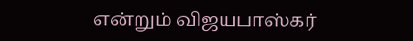என்றும் விஜயபாஸ்கர்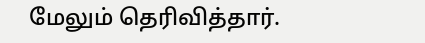மேலும் தெரிவித்தார்.